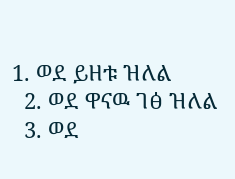1. ወደ ይዘቱ ዝለል
  2. ወደ ዋናዉ ገፅ ዝለል
  3. ወደ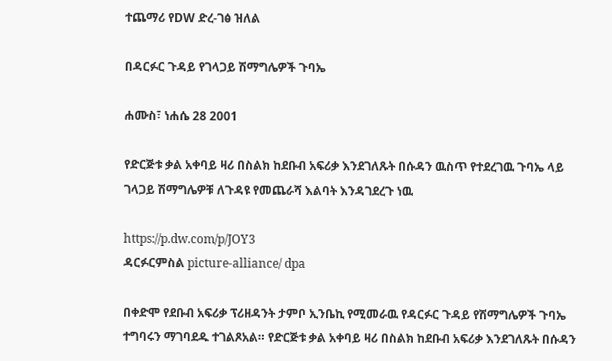ተጨማሪ የDW ድረ-ገፅ ዝለል

በዳርፉር ጉዳይ የገላጋይ ሽማግሌዎች ጉባኤ

ሐሙስ፣ ነሐሴ 28 2001

የድርጅቱ ቃል አቀባይ ዛሪ በስልክ ከደቡብ አፍሪቃ እንደገለጹት በሱዳን ዉስጥ የተደረገዉ ጉባኤ ላይ ገላጋይ ሽማግሌዎቹ ለጉዳዩ የመጨራሻ እልባት እንዳገደረጉ ነዉ

https://p.dw.com/p/JOY3
ዳርፉርምስል picture-alliance/ dpa

በቀድሞ የደቡብ አፍሪቃ ፕሪዘዳንት ታምቦ ኢንቤኪ የሚመራዉ የዳርፉር ጉዳይ የሽማግሌዎች ጉባኤ ተግባሩን ማገባደዱ ተገልጾአል። የድርጅቱ ቃል አቀባይ ዛሪ በስልክ ከደቡብ አፍሪቃ እንደገለጹት በሱዳን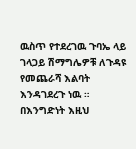ዉስጥ የተደረገዉ ጉባኤ ላይ ገላጋይ ሽማግሌዎቹ ለጉዳዩ የመጨራሻ እልባት እንዳገደረጉ ነዉ ። በእንግድነት እዚህ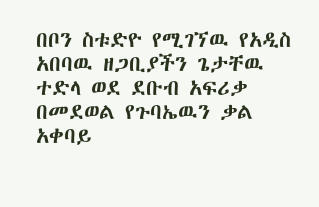በቦን ስቱድዮ የሚገኘዉ የአዲስ አበባዉ ዘጋቢያችን ጌታቸዉ ተድላ ወደ ደቡብ አፍሪቃ በመደወል የጉባኤዉን ቃል አቀባይ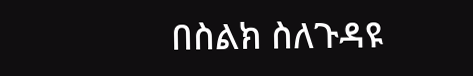በስልክ ስለጉዳዩ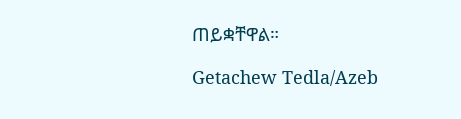ጠይቋቸዋል።

Getachew Tedla/Azeb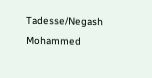Tadesse/Negash Mohammed